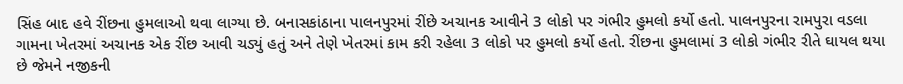સિંહ બાદ હવે રીંછના હુમલાઓ થવા લાગ્યા છે. બનાસકાંઠાના પાલનપુરમાં રીંછે અચાનક આવીને 3 લોકો પર ગંભીર હુમલો કર્યો હતો. પાલનપુરના રામપુરા વડલા ગામના ખેતરમાં અચાનક એક રીંછ આવી ચડ્યું હતું અને તેણે ખેતરમાં કામ કરી રહેલા 3 લોકો પર હુમલો કર્યો હતો. રીંછના હુમલામાં 3 લોકો ગંભીર રીતે ઘાયલ થયા છે જેમને નજીકની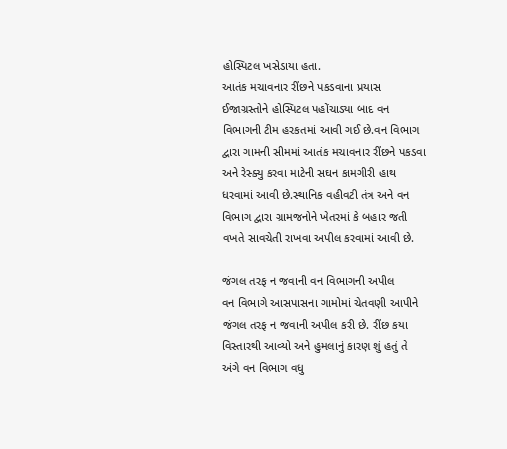હોસ્પિટલ ખસેડાયા હતા.
આતંક મચાવનાર રીંછને પકડવાના પ્રયાસ
ઈજાગ્રસ્તોને હોસ્પિટલ પહોંચાડ્યા બાદ વન વિભાગની ટીમ હરકતમાં આવી ગઈ છે.વન વિભાગ દ્વારા ગામની સીમમાં આતંક મચાવનાર રીંછને પકડવા અને રેસ્ક્યુ કરવા માટેની સઘન કામગીરી હાથ ધરવામાં આવી છે.સ્થાનિક વહીવટી તંત્ર અને વન વિભાગ દ્વારા ગ્રામજનોને ખેતરમાં કે બહાર જતી વખતે સાવચેતી રાખવા અપીલ કરવામાં આવી છે.

જંગલ તરફ ન જવાની વન વિભાગની અપીલ
વન વિભાગે આસપાસના ગામોમાં ચેતવણી આપીને જંગલ તરફ ન જવાની અપીલ કરી છે. રીંછ કયા વિસ્તારથી આવ્યો અને હુમલાનું કારણ શું હતું તે અંગે વન વિભાગ વધુ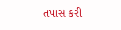તપાસ કરી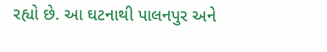રહ્યો છે. આ ઘટનાથી પાલનપુર અને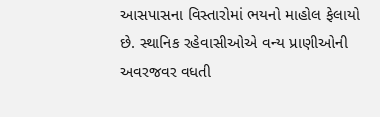આસપાસના વિસ્તારોમાં ભયનો માહોલ ફેલાયો છે. સ્થાનિક રહેવાસીઓએ વન્ય પ્રાણીઓની અવરજવર વધતી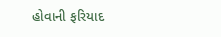હોવાની ફરિયાદ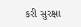કરી સુરક્ષા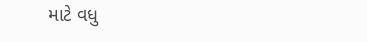માટે વધુ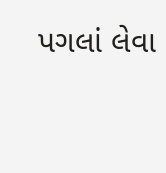પગલાં લેવા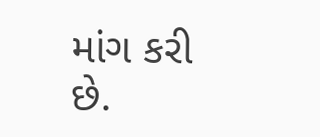માંગ કરી છે.